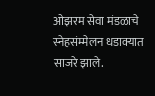ओझरम सेवा मंडळाचे स्नेहसंम्मेलन धडाक्यात साजरे झाले.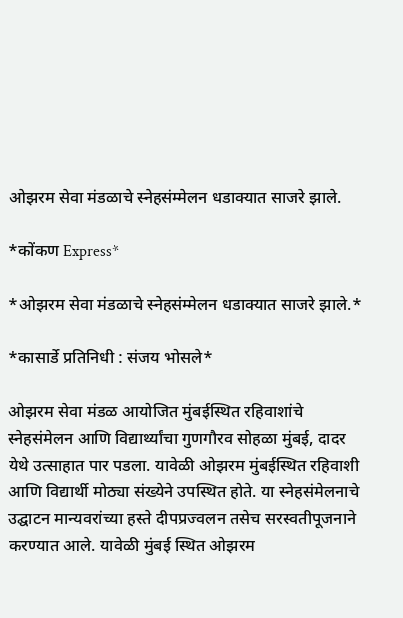ओझरम सेवा मंडळाचे स्नेहसंम्मेलन धडाक्यात साजरे झाले.

*कोंकण Express*

*ओझरम सेवा मंडळाचे स्नेहसंम्मेलन धडाक्यात साजरे झाले.*

*कासार्डे प्रतिनिधी : संजय भोसले*

ओझरम सेवा मंडळ आयोजित मुंबईस्थित रहिवाशांचे स्नेहसंमेलन आणि विद्यार्थ्यांचा गुणगौरव सोहळा मुंबई, दादर येथे उत्साहात पार पडला. यावेळी ओझरम मुंबईस्थित रहिवाशी आणि विद्यार्थी मोठ्या संख्येने उपस्थित होते. या स्नेहसंमेलनाचे उद्घाटन मान्यवरांच्या हस्ते दीपप्रज्वलन तसेच सरस्वतीपूजनाने करण्यात आले. यावेळी मुंबई स्थित ओझरम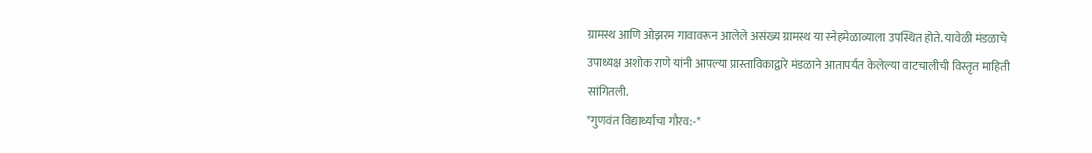ग्रामस्थ आणि ओझरम गावावरून आलेले असंख्य ग्रामस्थ या स्नेहमेळाव्याला उपस्थित होते. यावेळी मंडळाचे उपाध्यक्ष अशोक राणे यांनी आपल्या प्रास्ताविकाद्वारे मंडळाने आतापर्यंत केलेल्या वाटचालीची विस्तृत माहिती सांगितली.
*गुणवंत विद्यार्थ्यांचा गौरव:-*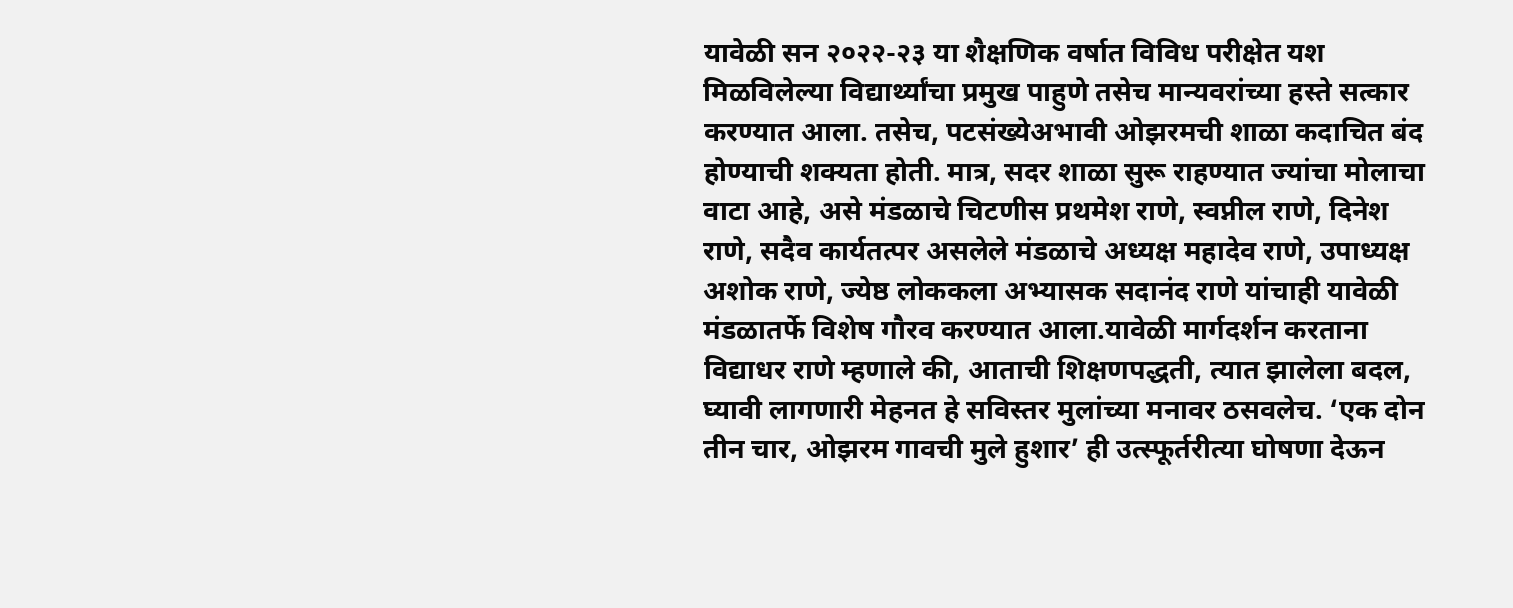यावेळी सन २०२२-२३ या शैक्षणिक वर्षात विविध परीक्षेत यश मिळविलेल्या विद्यार्थ्यांचा प्रमुख पाहुणे तसेच मान्यवरांच्या हस्ते सत्कार करण्यात आला. तसेच, पटसंख्येअभावी ओझरमची शाळा कदाचित बंद होण्याची शक्यता होती. मात्र, सदर शाळा सुरू राहण्यात ज्यांचा मोलाचा वाटा आहे, असे मंडळाचे चिटणीस प्रथमेश राणे, स्वप्नील राणे, दिनेश राणे, सदैव कार्यतत्पर असलेले मंडळाचे अध्यक्ष महादेव राणे, उपाध्यक्ष अशोक राणे, ज्येष्ठ लोककला अभ्यासक सदानंद राणे यांचाही यावेळी मंडळातर्फे विशेष गौरव करण्यात आला.यावेळी मार्गदर्शन करताना विद्याधर राणे म्हणाले की, आताची शिक्षणपद्धती, त्यात झालेला बदल, घ्यावी लागणारी मेहनत हे सविस्तर मुलांच्या मनावर ठसवलेच. ‘एक दोन तीन चार, ओझरम गावची मुले हुशार’ ही उत्स्फूर्तरीत्या घोषणा देऊन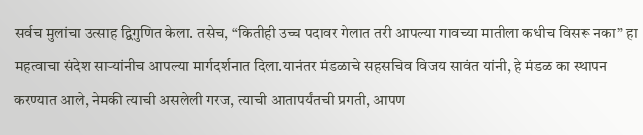सर्वच मुलांचा उत्साह द्विगुणित केला. तसेच, “कितीही उच्च पदावर गेलात तरी आपल्या गावच्या मातीला कधीच विसरू नका” हा महत्वाचा संदेश सार्‍यांनीच आपल्या मार्गदर्शनात दिला.यानंतर मंडळाचे सहसचिव विजय सावंत यांनी, हे मंडळ का स्थापन करण्यात आले, नेमकी त्याची असलेली गरज, त्याची आतापर्यंतची प्रगती, आपण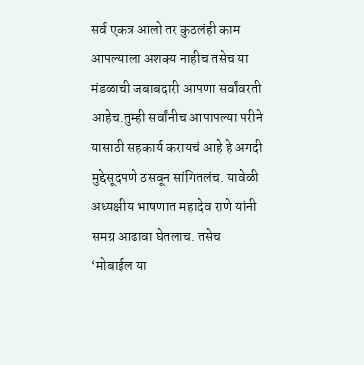सर्व एकत्र आलो तर कुठलंही काम आपल्याला अशक्य नाहीच तसेच या मंडळाची जबाबदारी आपणा सर्वांवरती आहेच.तुम्ही सर्वांनीच आपापल्या परीने यासाठी सहकार्य करायचं आहे हे अगदी मुद्देसूदपणे ठसवून सांगितलंच. यावेळी अध्यक्षीय भाषणात महादेव राणे यांनी समग्र आढावा घेतलाच. तसेच ‘मोबाईल या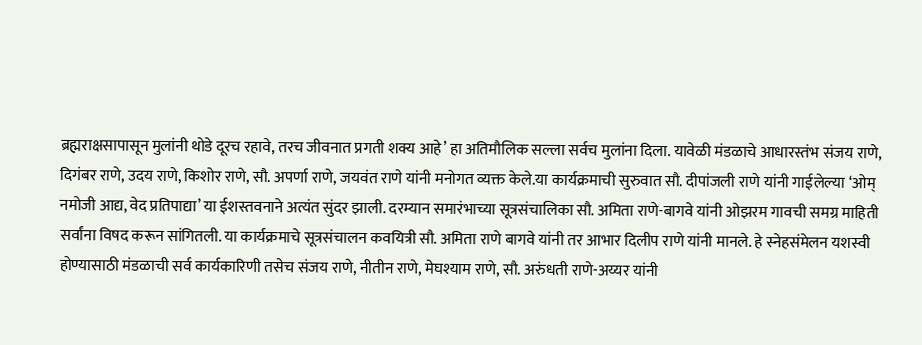ब्रह्मराक्षसापासून मुलांनी थोडे दूरच रहावे, तरच जीवनात प्रगती शक्य आहे’ हा अतिमौलिक सल्ला सर्वच मुलांना दिला. यावेळी मंडळाचे आधारस्तंभ संजय राणे, दिगंबर राणे, उदय राणे, किशोर राणे, सौ. अपर्णा राणे, जयवंत राणे यांनी मनोगत व्यक्त केले.या कार्यक्रमाची सुरुवात सौ. दीपांजली राणे यांनी गाईलेल्या ‘ओम् नमोजी आद्य, वेद प्रतिपाद्या’ या ईशस्तवनाने अत्यंत सुंदर झाली. दरम्यान समारंभाच्या सूत्रसंचालिका सौ. अमिता राणे-बागवे यांनी ओझरम गावची समग्र माहिती सर्वांना विषद करून सांगितली. या कार्यक्रमाचे सूत्रसंचालन कवयित्री सौ. अमिता राणे बागवे यांनी तर आभार दिलीप राणे यांनी मानले. हे स्नेहसंमेलन यशस्वी होण्यासाठी मंडळाची सर्व कार्यकारिणी तसेच संजय राणे, नीतीन राणे, मेघश्याम राणे, सौ. अरुंधती राणे-अय्यर यांनी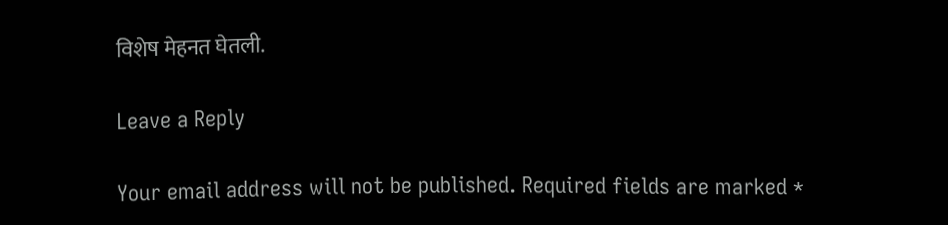विशेष मेहनत घेतली.

Leave a Reply

Your email address will not be published. Required fields are marked *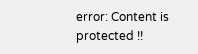error: Content is protected !!